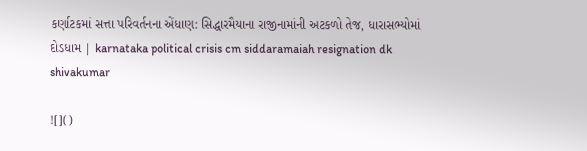કર્ણાટકમાં સત્તા પરિવર્તનના એંધાણ: સિદ્ધારમૈયાના રાજીનામાંની અટકળો તેજ, ધારાસભ્યોમાં દોડધામ | karnataka political crisis cm siddaramaiah resignation dk shivakumar

![]()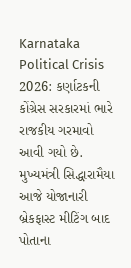Karnataka Political Crisis 2026: કર્ણાટકની કોંગ્રેસ સરકારમાં ભારે રાજકીય ગરમાવો આવી ગયો છે. મુખ્યમંત્રી સિદ્ધારામૈયા આજે યોજાનારી બ્રેકફાસ્ટ મીટિંગ બાદ પોતાના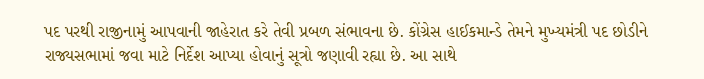પદ પરથી રાજીનામું આપવાની જાહેરાત કરે તેવી પ્રબળ સંભાવના છે. કોંગ્રેસ હાઈકમાન્ડે તેમને મુખ્યમંત્રી પદ છોડીને રાજ્યસભામાં જવા માટે નિર્દેશ આપ્યા હોવાનું સૂત્રો જણાવી રહ્યા છે. આ સાથે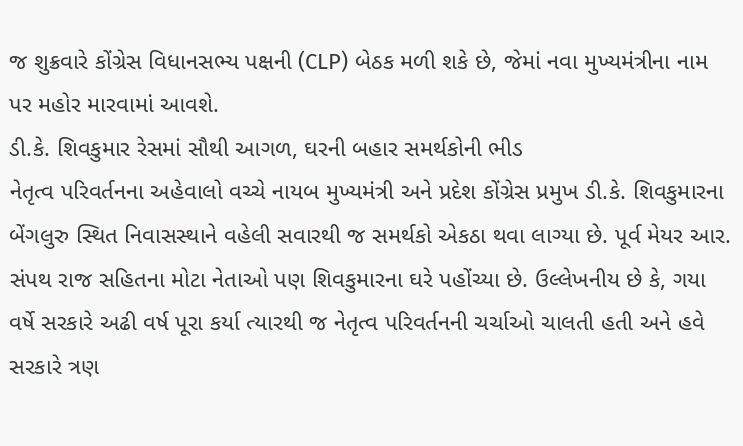જ શુક્રવારે કોંગ્રેસ વિધાનસભ્ય પક્ષની (CLP) બેઠક મળી શકે છે, જેમાં નવા મુખ્યમંત્રીના નામ પર મહોર મારવામાં આવશે.
ડી.કે. શિવકુમાર રેસમાં સૌથી આગળ, ઘરની બહાર સમર્થકોની ભીડ
નેતૃત્વ પરિવર્તનના અહેવાલો વચ્ચે નાયબ મુખ્યમંત્રી અને પ્રદેશ કોંગ્રેસ પ્રમુખ ડી.કે. શિવકુમારના બેંગલુરુ સ્થિત નિવાસસ્થાને વહેલી સવારથી જ સમર્થકો એકઠા થવા લાગ્યા છે. પૂર્વ મેયર આર. સંપથ રાજ સહિતના મોટા નેતાઓ પણ શિવકુમારના ઘરે પહોંચ્યા છે. ઉલ્લેખનીય છે કે, ગયા વર્ષે સરકારે અઢી વર્ષ પૂરા કર્યા ત્યારથી જ નેતૃત્વ પરિવર્તનની ચર્ચાઓ ચાલતી હતી અને હવે સરકારે ત્રણ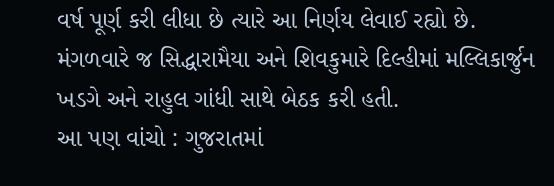વર્ષ પૂર્ણ કરી લીધા છે ત્યારે આ નિર્ણય લેવાઈ રહ્યો છે. મંગળવારે જ સિદ્ધારામૈયા અને શિવકુમારે દિલ્હીમાં મલ્લિકાર્જુન ખડગે અને રાહુલ ગાંધી સાથે બેઠક કરી હતી.
આ પણ વાંચો : ગુજરાતમાં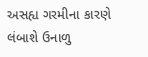અસહ્ય ગરમીના કારણે લંબાશે ઉનાળુ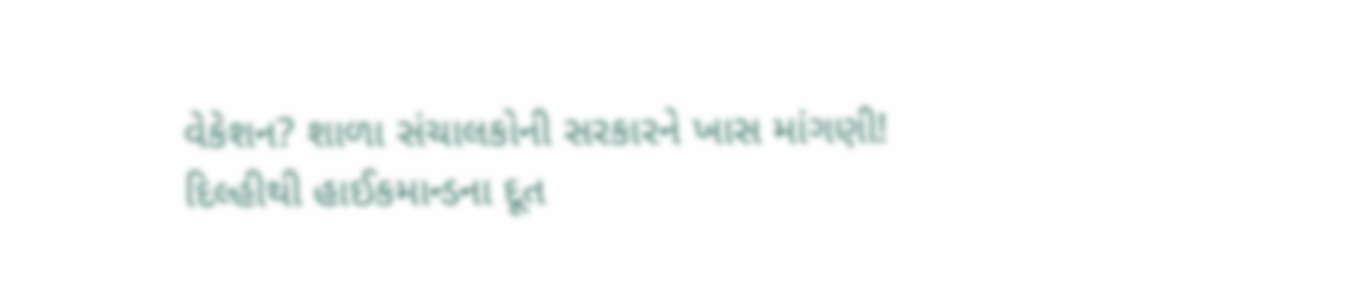વેકેશન? શાળા સંચાલકોની સરકારને ખાસ માંગણી!
દિલ્હીથી હાઈકમાન્ડના દૂત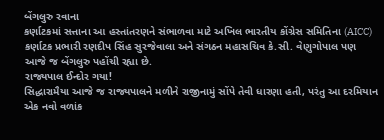બેંગલુરુ રવાના
કર્ણાટકમાં સત્તાના આ હસ્તાંતરણને સંભાળવા માટે અખિલ ભારતીય કોંગ્રેસ સમિતિના (AICC) કર્ણાટક પ્રભારી રણદીપ સિંહ સુરજેવાલા અને સંગઠન મહાસચિવ કે.સી. વેણુગોપાલ પણ આજે જ બેંગલુરુ પહોંચી રહ્યા છે.
રાજ્યપાલ ઈન્દોર ગયા!
સિદ્ધારામૈયા આજે જ રાજ્યપાલને મળીને રાજીનામું સોંપે તેવી ધારણા હતી, પરંતુ આ દરમિયાન એક નવો વળાંક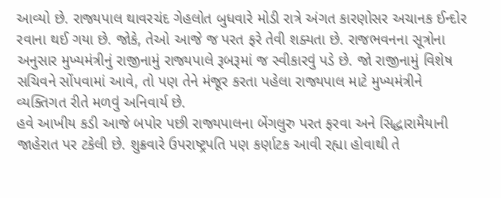આવ્યો છે. રાજ્યપાલ થાવરચંદ ગેહલોત બુધવારે મોડી રાત્રે અંગત કારણોસર અચાનક ઈન્દોર રવાના થઈ ગયા છે. જોકે, તેઓ આજે જ પરત ફરે તેવી શક્યતા છે. રાજભવનના સૂત્રોના અનુસાર મુખ્યમંત્રીનું રાજીનામું રાજ્યપાલે રૂબરૂમાં જ સ્વીકારવું પડે છે. જો રાજીનામું વિશેષ સચિવને સોંપવામાં આવે, તો પણ તેને મંજૂર કરતા પહેલા રાજ્યપાલ માટે મુખ્યમંત્રીને વ્યક્તિગત રીતે મળવું અનિવાર્ય છે.
હવે આખીય કડી આજે બપોર પછી રાજ્યપાલના બેંગલુરુ પરત ફરવા અને સિદ્ધારામૈયાની જાહેરાત પર ટકેલી છે. શુક્રવારે ઉપરાષ્ટ્રપતિ પણ કર્ણાટક આવી રહ્યા હોવાથી તે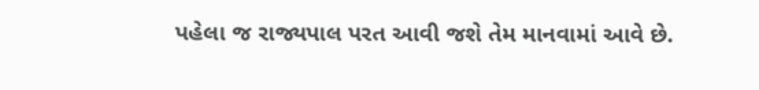પહેલા જ રાજ્યપાલ પરત આવી જશે તેમ માનવામાં આવે છે.